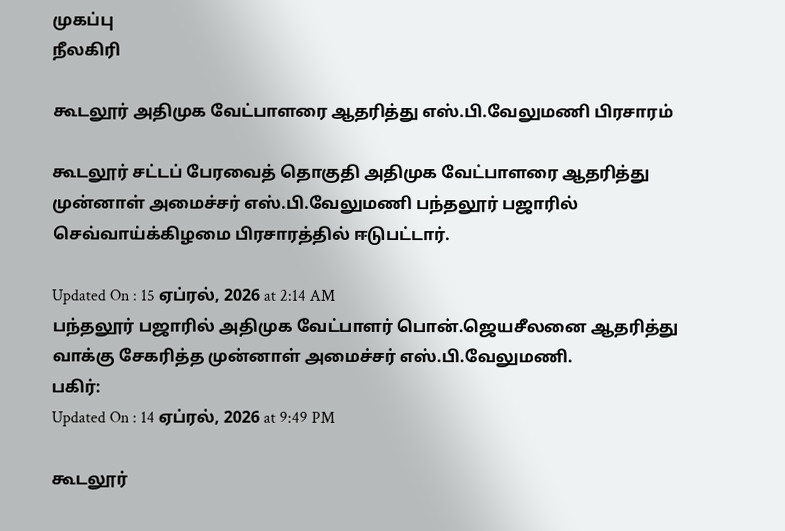முகப்பு
நீலகிரி

கூடலூர் அதிமுக வேட்பாளரை ஆதரித்து எஸ்.பி.வேலுமணி பிரசாரம்

கூடலூர் சட்டப் பேரவைத் தொகுதி அதிமுக வேட்பாளரை ஆதரித்து முன்னாள் அமைச்சர் எஸ்.பி.வேலுமணி பந்தலூர் பஜாரில் செவ்வாய்க்கிழமை பிரசாரத்தில் ஈடுபட்டார்.

Updated On : 15 ஏப்ரல், 2026 at 2:14 AM
பந்தலூர் பஜாரில் அதிமுக வேட்பாளர் பொன்.ஜெயசீலனை ஆதரித்து வாக்கு சேகரித்த முன்னாள் அமைச்சர் எஸ்.பி.வேலுமணி.
பகிர்:
Updated On : 14 ஏப்ரல், 2026 at 9:49 PM

கூடலூர்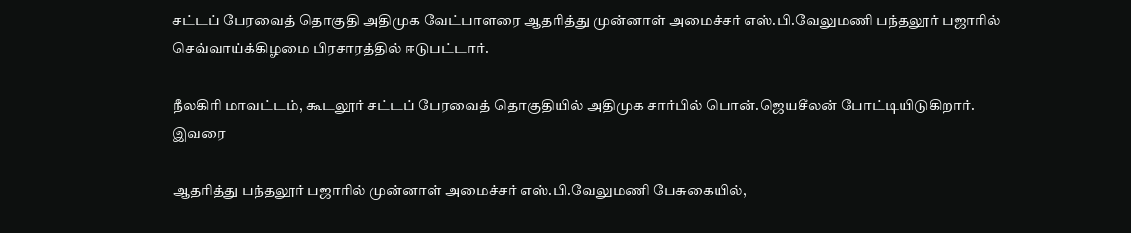சட்டப் பேரவைத் தொகுதி அதிமுக வேட்பாளரை ஆதரித்து முன்னாள் அமைச்சர் எஸ்.பி.வேலுமணி பந்தலூர் பஜாரில் செவ்வாய்க்கிழமை பிரசாரத்தில் ஈடுபட்டார்.

நீலகிரி மாவட்டம், கூடலூர் சட்டப் பேரவைத் தொகுதியில் அதிமுக சார்பில் பொன்.ஜெயசீலன் போட்டியிடுகிறார். இவரை

ஆதரித்து பந்தலூர் பஜாரில் முன்னாள் அமைச்சர் எஸ்.பி.வேலுமணி பேசுகையில்,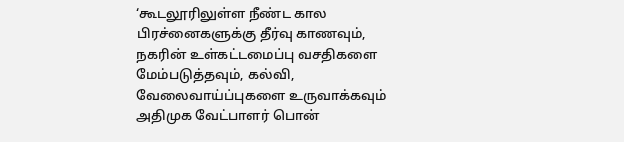‘கூடலூரிலுள்ள நீண்ட கால பிரச்னைகளுக்கு தீர்வு காணவும், நகரின் உள்கட்டமைப்பு வசதிகளை மேம்படுத்தவும், கல்வி, வேலைவாய்ப்புகளை உருவாக்கவும் அதிமுக வேட்பாளர் பொன்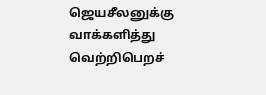ஜெயசீலனுக்கு வாக்களித்து வெற்றிபெறச்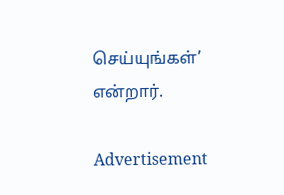செய்யுங்கள்’ என்றார்.

Advertisement